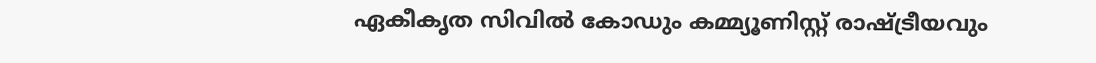ഏകീകൃത സിവില്‍ കോഡും കമ്മ്യൂണിസ്റ്റ് രാഷ്ട്രീയവും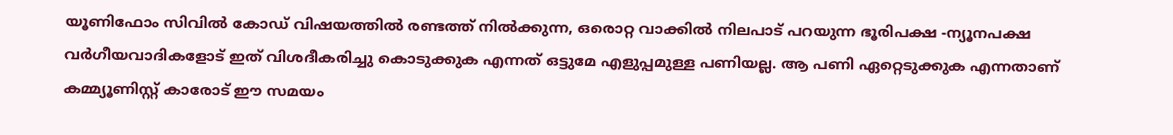യൂണിഫോം സിവിൽ കോഡ് വിഷയത്തിൽ രണ്ടത്ത് നിൽക്കുന്ന, ഒരൊറ്റ വാക്കിൽ നിലപാട് പറയുന്ന ഭൂരിപക്ഷ -ന്യൂനപക്ഷ വർഗീയവാദികളോട് ഇത് വിശദീകരിച്ചു കൊടുക്കുക എന്നത് ഒട്ടുമേ എളുപ്പമുള്ള പണിയല്ല. ആ പണി ഏറ്റെടുക്കുക എന്നതാണ് കമ്മ്യൂണിസ്റ്റ് കാരോട് ഈ സമയം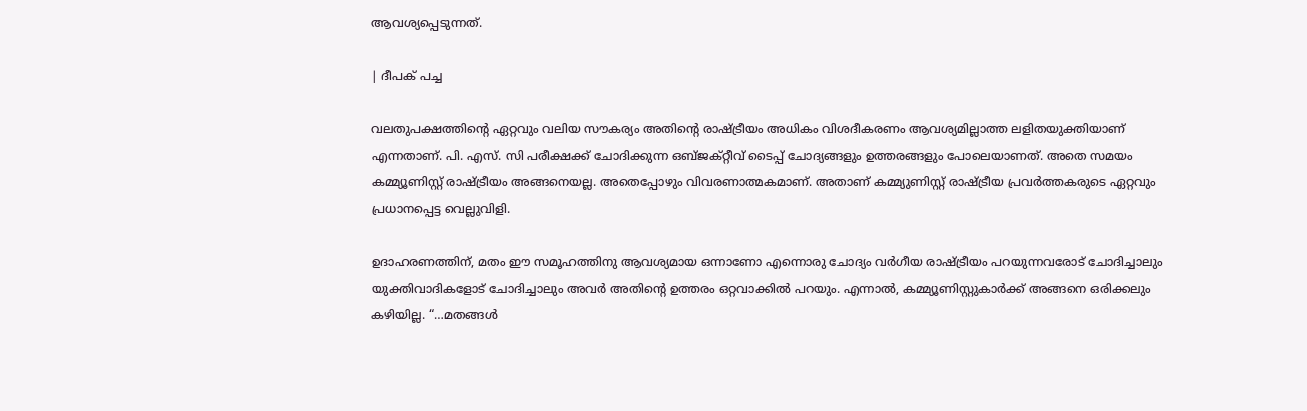ആവശ്യപ്പെടുന്നത്.

| ദീപക് പച്ച

വലതുപക്ഷത്തിന്റെ ഏറ്റവും വലിയ സൗകര്യം അതിന്റെ രാഷ്ട്രീയം അധികം വിശദീകരണം ആവശ്യമില്ലാത്ത ലളിതയുക്തിയാണ് എന്നതാണ്. പി. എസ്. സി പരീക്ഷക്ക് ചോദിക്കുന്ന ഒബ്ജക്റ്റീവ് ടൈപ്പ് ചോദ്യങ്ങളും ഉത്തരങ്ങളും പോലെയാണത്. അതെ സമയം കമ്മ്യൂണിസ്റ്റ് രാഷ്ട്രീയം അങ്ങനെയല്ല. അതെപ്പോഴും വിവരണാത്മകമാണ്. അതാണ് കമ്മ്യുണിസ്റ്റ് രാഷ്ട്രീയ പ്രവർത്തകരുടെ ഏറ്റവും പ്രധാനപ്പെട്ട വെല്ലുവിളി.

ഉദാഹരണത്തിന്, മതം ഈ സമൂഹത്തിനു ആവശ്യമായ ഒന്നാണോ എന്നൊരു ചോദ്യം വർഗീയ രാഷ്ട്രീയം പറയുന്നവരോട് ചോദിച്ചാലും യുക്തിവാദികളോട് ചോദിച്ചാലും അവർ അതിന്റെ ഉത്തരം ഒറ്റവാക്കിൽ പറയും. എന്നാൽ, കമ്മ്യൂണിസ്റ്റുകാർക്ക് അങ്ങനെ ഒരിക്കലും കഴിയില്ല. “…മതങ്ങൾ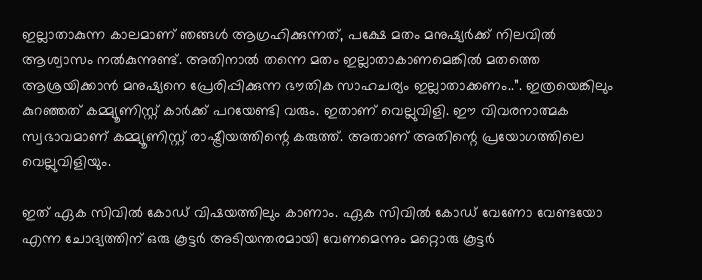ഇല്ലാതാകുന്ന കാലമാണ് ഞങ്ങൾ ആഗ്രഹിക്കുന്നത്, പക്ഷേ മതം മനുഷ്യർക്ക് നിലവിൽ ആശ്വാസം നൽകുന്നുണ്ട്. അതിനാൽ തന്നെ മതം ഇല്ലാതാകാണമെങ്കിൽ മതത്തെ ആശ്രയിക്കാൻ മനുഷ്യനെ പ്രേരിപ്പിക്കുന്ന ഭൗതിക സാഹചര്യം ഇല്ലാതാക്കണം..”. ഇത്രയെങ്കിലും കുറഞ്ഞത് കമ്മ്യൂണിസ്റ്റ് കാർക്ക് പറയേണ്ടി വരും. ഇതാണ് വെല്ലുവിളി. ഈ വിവരനാത്മക സ്വഭാവമാണ് കമ്മ്യൂണിസ്റ്റ് രാഷ്ട്രീയത്തിന്റെ കരുത്ത്. അതാണ് അതിന്റെ പ്രയോഗത്തിലെ വെല്ലുവിളിയും.

ഇത് ഏക സിവിൽ കോഡ് വിഷയത്തിലും കാണാം. ഏക സിവിൽ കോഡ് വേണോ വേണ്ടയോ എന്ന ചോദ്യത്തിന് ഒരു കൂട്ടർ അടിയന്തരമായി വേണമെന്നും മറ്റൊരു കൂട്ടർ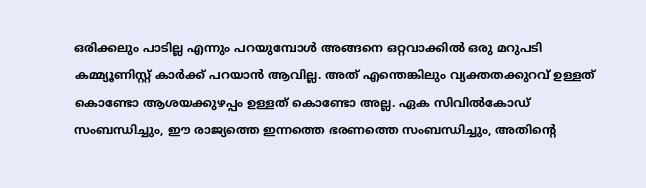ഒരിക്കലും പാടില്ല എന്നും പറയുമ്പോൾ അങ്ങനെ ഒറ്റവാക്കിൽ ഒരു മറുപടി കമ്മ്യൂണിസ്റ്റ് കാർക്ക് പറയാൻ ആവില്ല. അത് എന്തെങ്കിലും വ്യക്തതക്കുറവ് ഉള്ളത് കൊണ്ടോ ആശയക്കുഴപ്പം ഉള്ളത് കൊണ്ടോ അല്ല. ഏക സിവിൽകോഡ് സംബന്ധിച്ചും, ഈ രാജ്യത്തെ ഇന്നത്തെ ഭരണത്തെ സംബന്ധിച്ചും, അതിന്റെ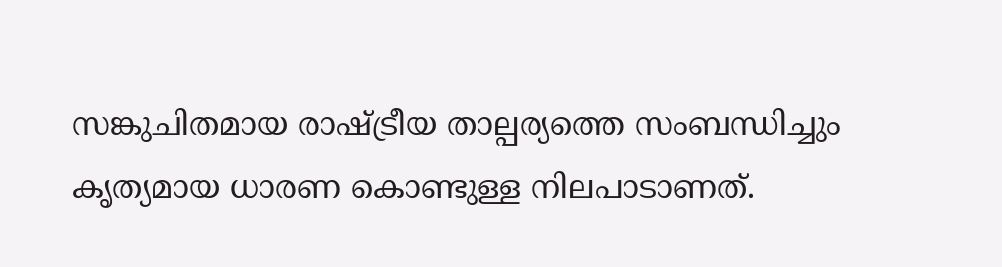സങ്കുചിതമായ രാഷ്ട്രീയ താല്പര്യത്തെ സംബന്ധിച്ചും കൃത്യമായ ധാരണ കൊണ്ടുള്ള നിലപാടാണത്.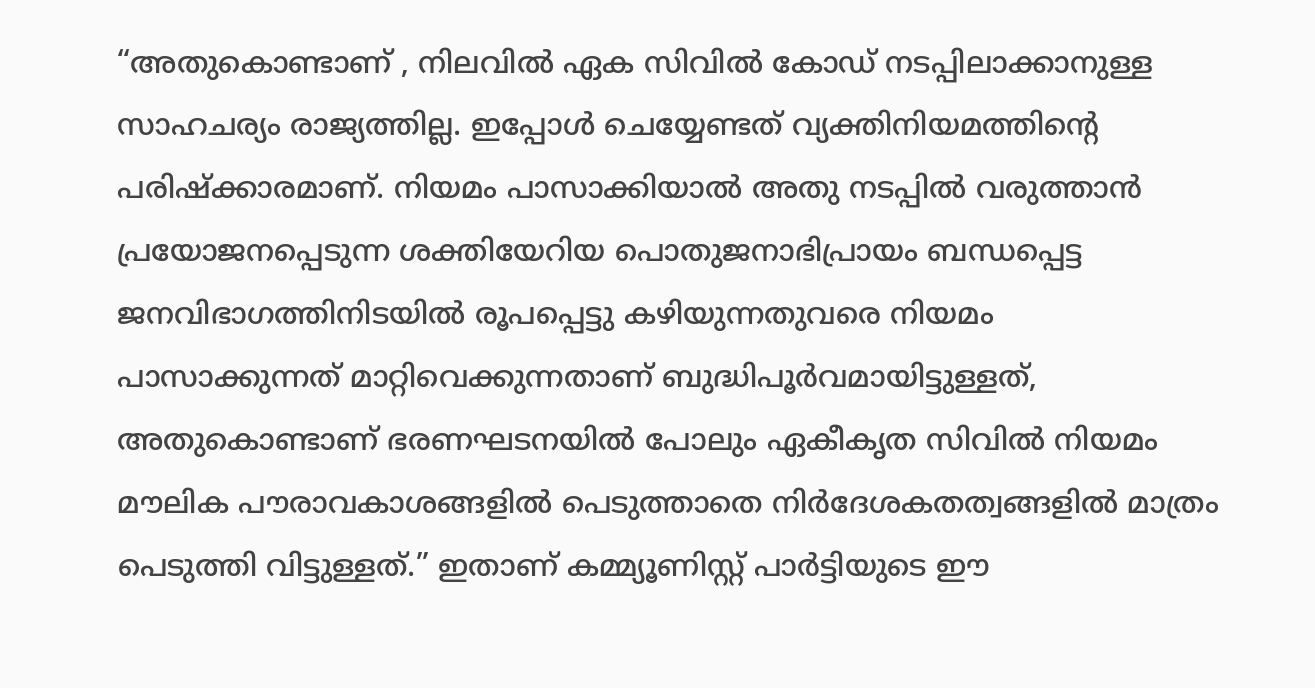“അതുകൊണ്ടാണ് , നിലവിൽ ഏക സിവിൽ കോഡ് നടപ്പിലാക്കാനുള്ള സാഹചര്യം രാജ്യത്തില്ല. ഇപ്പോൾ ചെയ്യേണ്ടത് വ്യക്തിനിയമത്തിന്റെ പരിഷ്ക്കാരമാണ്. നിയമം പാസാക്കിയാൽ അതു നടപ്പിൽ വരുത്താൻ പ്രയോജനപ്പെടുന്ന ശക്തിയേറിയ പൊതുജനാഭിപ്രായം ബന്ധപ്പെട്ട ജനവിഭാഗത്തിനിടയിൽ രൂപപ്പെട്ടു കഴിയുന്നതുവരെ നിയമം പാസാക്കുന്നത് മാറ്റിവെക്കുന്നതാണ് ബുദ്ധിപൂർവമായിട്ടുള്ളത്, അതുകൊണ്ടാണ് ഭരണഘടനയിൽ പോലും ഏകീകൃത സിവിൽ നിയമം മൗലിക പൗരാവകാശങ്ങളിൽ പെടുത്താതെ നിർദേശകതത്വങ്ങളിൽ മാത്രം പെടുത്തി വിട്ടുള്ളത്.” ഇതാണ് കമ്മ്യൂണിസ്റ്റ് പാർട്ടിയുടെ ഈ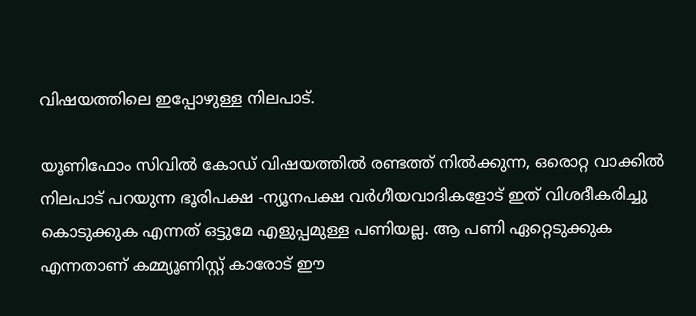വിഷയത്തിലെ ഇപ്പോഴുള്ള നിലപാട്.

യൂണിഫോം സിവിൽ കോഡ് വിഷയത്തിൽ രണ്ടത്ത് നിൽക്കുന്ന, ഒരൊറ്റ വാക്കിൽ നിലപാട് പറയുന്ന ഭൂരിപക്ഷ -ന്യൂനപക്ഷ വർഗീയവാദികളോട് ഇത് വിശദീകരിച്ചു കൊടുക്കുക എന്നത് ഒട്ടുമേ എളുപ്പമുള്ള പണിയല്ല. ആ പണി ഏറ്റെടുക്കുക എന്നതാണ് കമ്മ്യൂണിസ്റ്റ് കാരോട് ഈ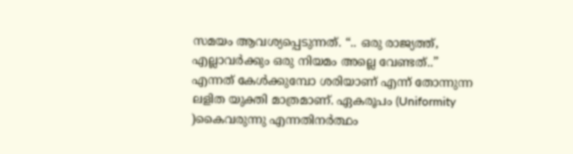സമയം ആവശ്യപ്പെടുന്നത്. “.. ഒരു രാജ്യത്ത്, എല്ലാവർക്കും ഒരു നിയമം അല്ലെ വേണ്ടത്..” എന്നത് കേൾക്കുമ്പോ ശരിയാണ് എന്ന് തോന്നുന്ന ലളിത യുക്തി മാത്രമാണ്. ഏകരൂപം (Uniformity )കൈവരുന്നു എന്നതിനർത്ഥം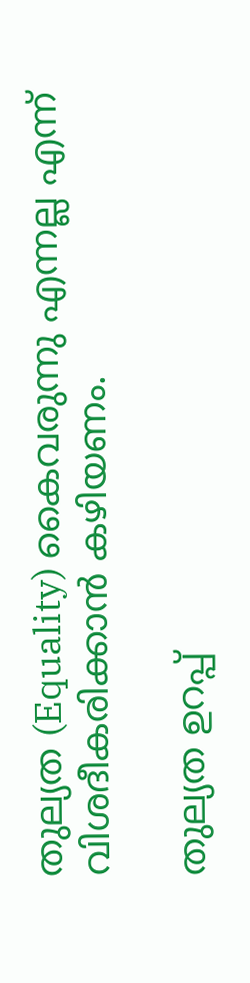തുല്യത (Equality) കൈവരുന്നു എന്നല്ല എന്ന് വിശദീകരിക്കാൻ കഴിയണം.

തുല്യത ഉറപ്പ്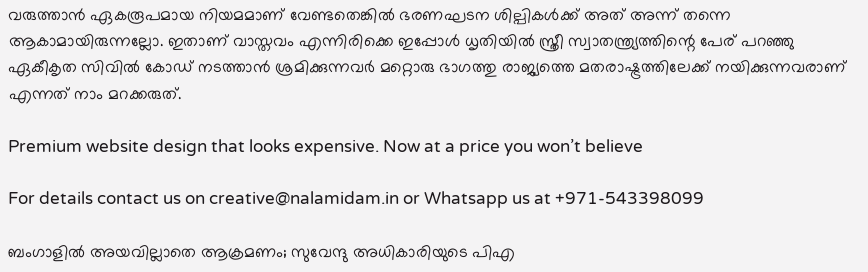വരുത്താൻ ഏകരൂപമായ നിയമമാണ് വേണ്ടതെങ്കിൽ ഭരണഘടന ശില്പികൾക്ക് അത് അന്ന് തന്നെ ആകാമായിരുന്നല്ലോ. ഇതാണ് വാസ്തവം എന്നിരിക്കെ ഇപ്പോൾ ധൃതിയിൽ സ്ത്രീ സ്വാതന്ത്ര്യത്തിന്റെ പേര് പറഞ്ഞു ഏകീകൃത സിവിൽ കോഡ് നടത്താൻ ശ്രമിക്കുന്നവർ മറ്റൊരു ഭാഗത്തു രാജ്യത്തെ മതരാഷ്ട്രത്തിലേക്ക് നയിക്കുന്നവരാണ് എന്നത് നാം മറക്കരുത്.

Premium website design that looks expensive. Now at a price you won’t believe

For details contact us on creative@nalamidam.in or Whatsapp us at +971-543398099

ബംഗാളിൽ അയവില്ലാതെ ആക്രമണം; സുവേന്ദു അധികാരിയുടെ പിഎ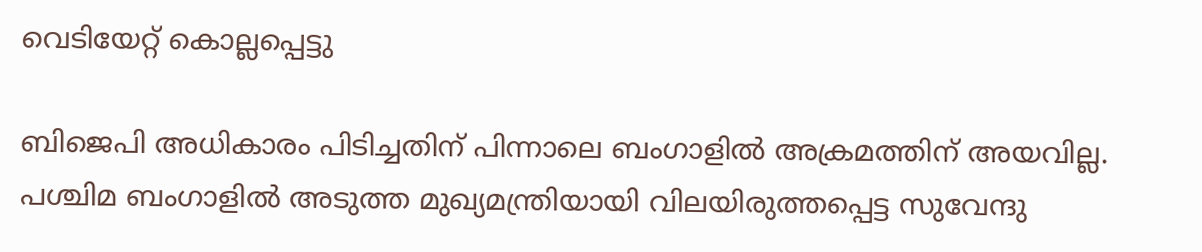വെടിയേറ്റ് കൊല്ലപ്പെട്ടു

ബിജെപി അധികാരം പിടിച്ചതിന് പിന്നാലെ ബംഗാളിൽ അക്രമത്തിന് അയവില്ല. പശ്ചിമ ബംഗാളിൽ അടുത്ത മുഖ്യമന്ത്രിയായി വിലയിരുത്തപ്പെട്ട സുവേന്ദു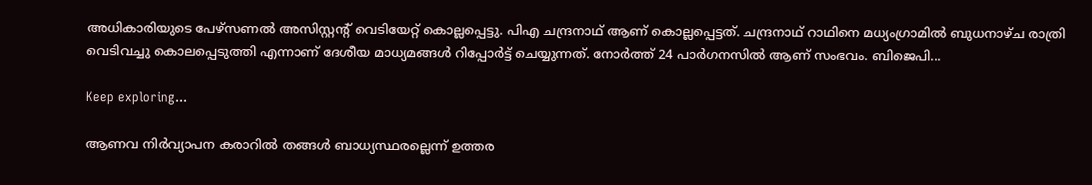അധികാരിയുടെ പേഴ്‌സണൽ അസിസ്റ്റന്റ് വെടിയേറ്റ് കൊല്ലപ്പെട്ടു. പിഎ ചന്ദ്രനാഥ് ആണ് കൊല്ലപ്പെട്ടത്. ചന്ദ്രനാഥ് റാഥിനെ മധ്യംഗ്രാമിൽ ബുധനാഴ്‌ച രാത്രി വെടിവച്ചു കൊലപ്പെടുത്തി എന്നാണ് ദേശീയ മാധ്യമങ്ങൾ റിപ്പോ‍ർട്ട് ചെയ്യുന്നത്. നോർത്ത് 24 പാർഗനസിൽ ആണ് സംഭവം. ബിജെപി...

Keep exploring...

ആണവ നിർവ്യാപന കരാറിൽ തങ്ങൾ ബാധ്യസ്ഥരല്ലെന്ന് ഉത്തര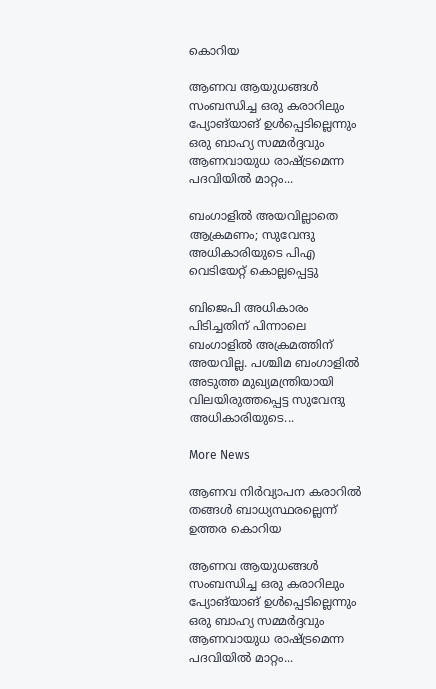കൊറിയ

ആണവ ആയുധങ്ങൾ സംബന്ധിച്ച ഒരു കരാറിലും പ്യോങ്‌യാങ് ഉൾപ്പെടില്ലെന്നും ഒരു ബാഹ്യ സമ്മർദ്ദവും ആണവായുധ രാഷ്ട്രമെന്ന പദവിയിൽ മാറ്റം...

ബംഗാളിൽ അയവില്ലാതെ ആക്രമണം; സുവേന്ദു അധികാരിയുടെ പിഎ വെടിയേറ്റ് കൊല്ലപ്പെട്ടു

ബിജെപി അധികാരം പിടിച്ചതിന് പിന്നാലെ ബംഗാളിൽ അക്രമത്തിന് അയവില്ല. പശ്ചിമ ബംഗാളിൽ അടുത്ത മുഖ്യമന്ത്രിയായി വിലയിരുത്തപ്പെട്ട സുവേന്ദു അധികാരിയുടെ...

More News

ആണവ നിർവ്യാപന കരാറിൽ തങ്ങൾ ബാധ്യസ്ഥരല്ലെന്ന് ഉത്തര കൊറിയ

ആണവ ആയുധങ്ങൾ സംബന്ധിച്ച ഒരു കരാറിലും പ്യോങ്‌യാങ് ഉൾപ്പെടില്ലെന്നും ഒരു ബാഹ്യ സമ്മർദ്ദവും ആണവായുധ രാഷ്ട്രമെന്ന പദവിയിൽ മാറ്റം...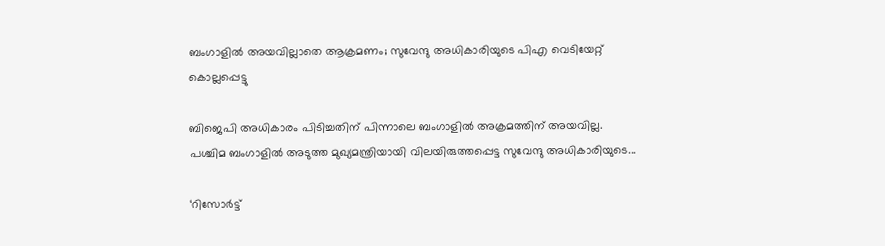ബംഗാളിൽ അയവില്ലാതെ ആക്രമണം; സുവേന്ദു അധികാരിയുടെ പിഎ വെടിയേറ്റ് കൊല്ലപ്പെട്ടു

ബിജെപി അധികാരം പിടിച്ചതിന് പിന്നാലെ ബംഗാളിൽ അക്രമത്തിന് അയവില്ല. പശ്ചിമ ബംഗാളിൽ അടുത്ത മുഖ്യമന്ത്രിയായി വിലയിരുത്തപ്പെട്ട സുവേന്ദു അധികാരിയുടെ...

‘റിസോര്‍ട്ട്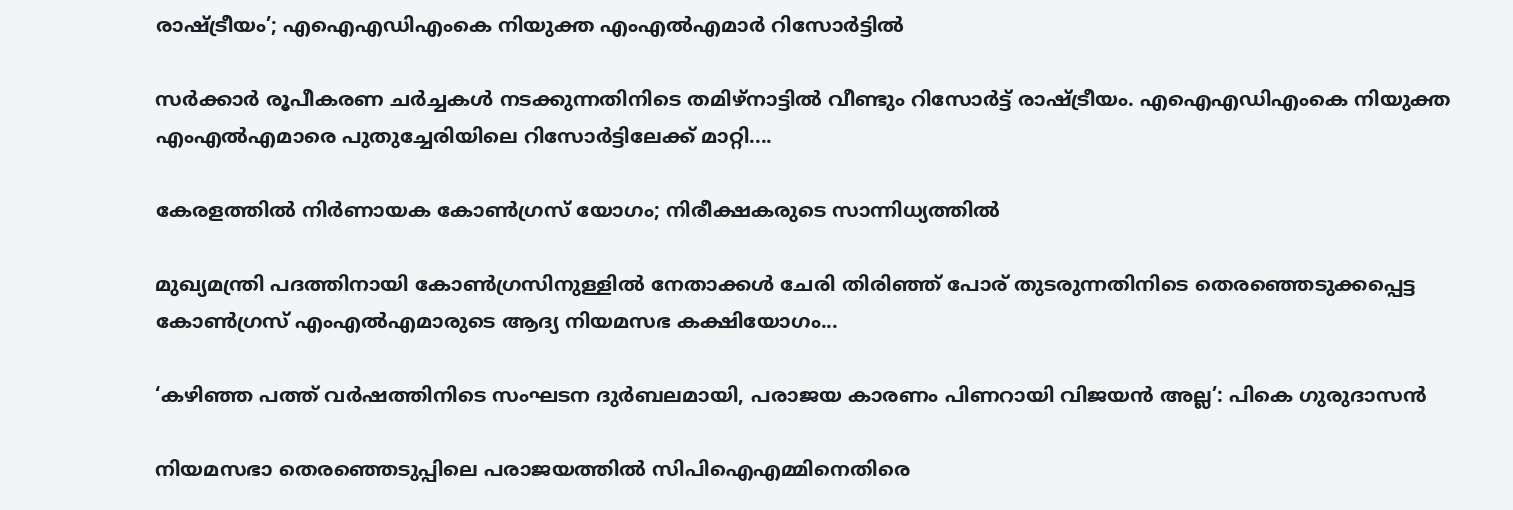രാഷ്ട്രീയം’; എഐഎഡിഎംകെ നിയുക്ത എംഎല്‍എമാര്‍ റിസോര്‍ട്ടില്‍

സര്‍ക്കാര്‍ രൂപീകരണ ചര്‍ച്ചകള്‍ നടക്കുന്നതിനിടെ തമിഴ്‌നാട്ടില്‍ വീണ്ടും റിസോര്‍ട്ട് രാഷ്ട്രീയം. എഐഎഡിഎംകെ നിയുക്ത എംഎല്‍എമാരെ പുതുച്ചേരിയിലെ റിസോര്‍ട്ടിലേക്ക് മാറ്റി....

കേരളത്തിൽ നിര്‍ണായക കോണ്‍ഗ്രസ് യോഗം; നിരീക്ഷകരുടെ സാന്നിധ്യത്തില്‍

മുഖ്യമന്ത്രി പദത്തിനായി കോണ്‍ഗ്രസിനുള്ളില്‍ നേതാക്കള്‍ ചേരി തിരിഞ്ഞ് പോര് തുടരുന്നതിനിടെ തെരഞ്ഞെടുക്കപ്പെട്ട കോണ്‍ഗ്രസ് എംഎല്‍എമാരുടെ ആദ്യ നിയമസഭ കക്ഷിയോഗം...

‘കഴിഞ്ഞ പത്ത് വർഷത്തിനിടെ സംഘടന ദുർബലമായി, പരാജയ കാരണം പിണറായി വിജയൻ അല്ല’: പികെ ഗുരുദാസൻ

നിയമസഭാ തെരഞ്ഞെടുപ്പിലെ പരാജയത്തിൽ സിപിഐഎമ്മിനെതിരെ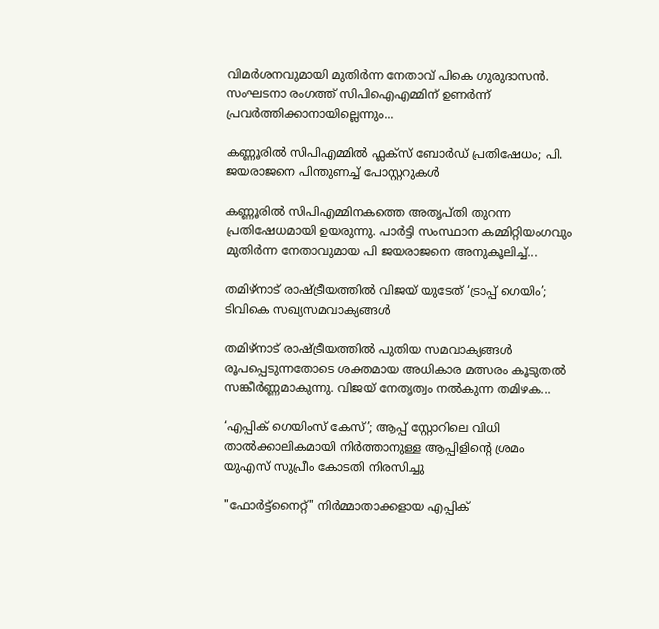വിമർശനവുമായി മുതിർന്ന നേതാവ് പികെ ഗുരുദാസൻ. സംഘടനാ രംഗത്ത് സിപിഐഎമ്മിന് ഉണർന്ന് പ്രവർത്തിക്കാനായില്ലെന്നും...

കണ്ണൂരിൽ സിപിഎമ്മിൽ ഫ്ലക്‌സ് ബോർഡ് പ്രതിഷേധം; പി. ജയരാജനെ പിന്തുണച്ച് പോസ്റ്ററുകൾ

കണ്ണൂരിൽ സിപിഎമ്മിനകത്തെ അതൃപ്തി തുറന്ന പ്രതിഷേധമായി ഉയരുന്നു. പാർട്ടി സംസ്ഥാന കമ്മിറ്റിയംഗവും മുതിർന്ന നേതാവുമായ പി ജയരാജനെ അനുകൂലിച്ച്...

തമിഴ്‌നാട് രാഷ്ട്രീയത്തിൽ വിജയ് യുടേത് ‘ട്രാപ്പ് ഗെയിം’; ടിവികെ സഖ്യസമവാക്യങ്ങൾ

തമിഴ്‌നാട് രാഷ്ട്രീയത്തിൽ പുതിയ സമവാക്യങ്ങൾ രൂപപ്പെടുന്നതോടെ ശക്തമായ അധികാര മത്സരം കൂടുതൽ സങ്കീർണ്ണമാകുന്നു. വിജയ് നേതൃത്വം നൽകുന്ന തമിഴക...

‘എപ്പിക് ഗെയിംസ് കേസ്’; ആപ്പ് സ്റ്റോറിലെ വിധി താൽക്കാലികമായി നിർത്താനുള്ള ആപ്പിളിൻ്റെ ശ്രമം യുഎസ് സുപ്രീം കോടതി നിരസിച്ചു

"ഫോർട്ട്‌നൈറ്റ്" നിർമ്മാതാക്കളായ എപ്പിക്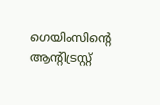ഗെയിംസിൻ്റെ ആന്റിട്രസ്റ്റ്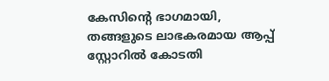കേസിൻ്റെ ഭാഗമായി, തങ്ങളുടെ ലാഭകരമായ ആപ്പ് സ്റ്റോറിൽ കോടതി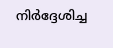നിർദ്ദേശിച്ച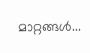മാറ്റങ്ങൾ...